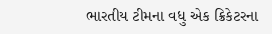ભારતીય ટીમના વધુ એક ક્રિકેટરના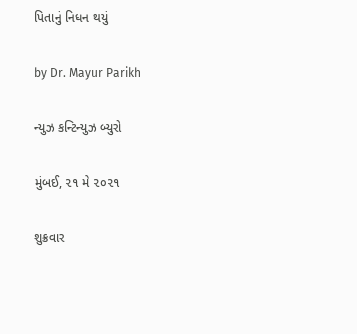પિતાનું નિધન થયું

by Dr. Mayur Parikh

ન્યુઝ કન્ટિન્યુઝ બ્યુરો

મુંબઈ, ૨૧ મે ૨૦૨૧

શુક્રવાર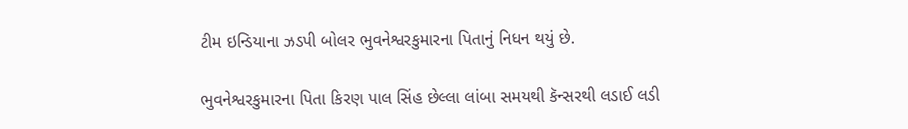ટીમ ઇન્ડિયાના ઝડપી બોલર ભુવનેશ્વરકુમારના પિતાનું નિધન થયું છે.

ભુવનેશ્વરકુમારના પિતા કિરણ પાલ સિંહ છેલ્લા લાંબા સમયથી કૅન્સરથી લડાઈ લડી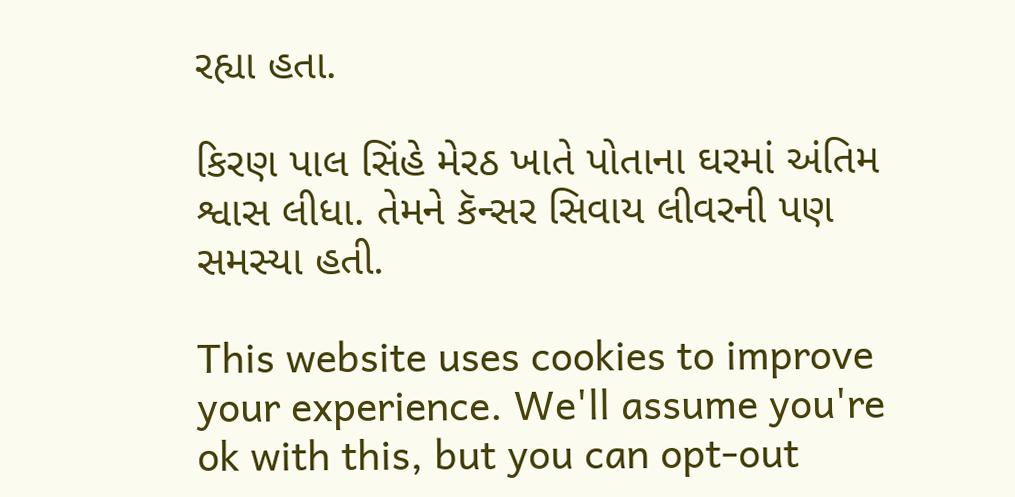રહ્યા હતા.

કિરણ પાલ સિંહે મેરઠ ખાતે પોતાના ઘરમાં અંતિમ શ્વાસ લીધા. તેમને કૅન્સર સિવાય લીવરની પણ સમસ્યા હતી.

This website uses cookies to improve your experience. We'll assume you're ok with this, but you can opt-out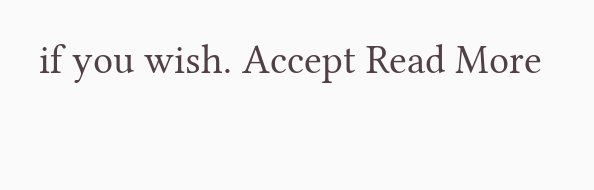if you wish. Accept Read More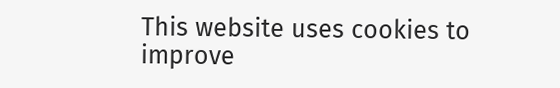This website uses cookies to improve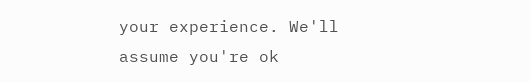your experience. We'll assume you're ok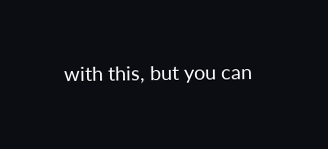with this, but you can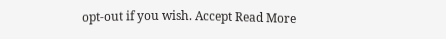opt-out if you wish. Accept Read More